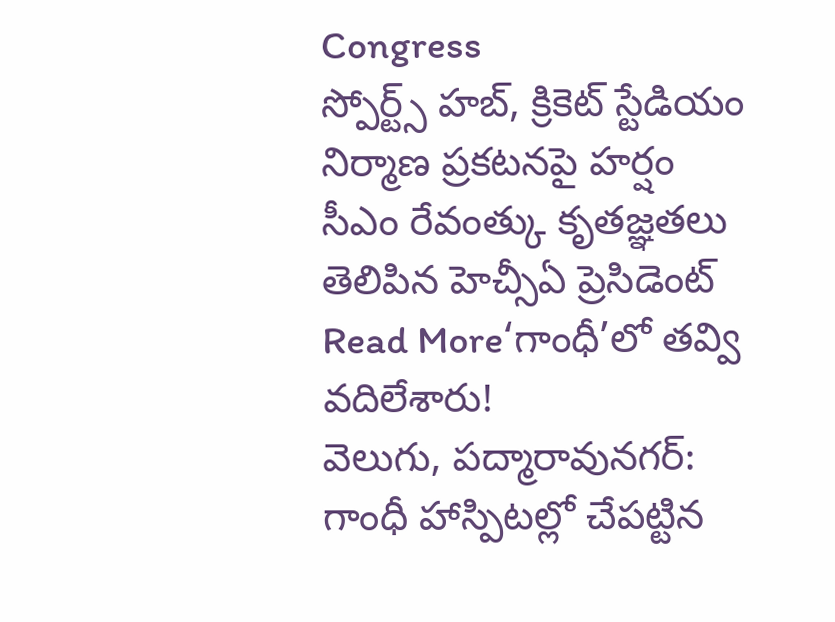Congress
స్పోర్ట్స్ హబ్, క్రికెట్ స్టేడియం నిర్మాణ ప్రకటనపై హర్షం
సీఎం రేవంత్కు కృతజ్ఞతలు తెలిపిన హెచ్సీఏ ప్రెసిడెంట్
Read More‘గాంధీ’లో తవ్వి వదిలేశారు!
వెలుగు, పద్మారావునగర్: గాంధీ హాస్పిటల్లో చేపట్టిన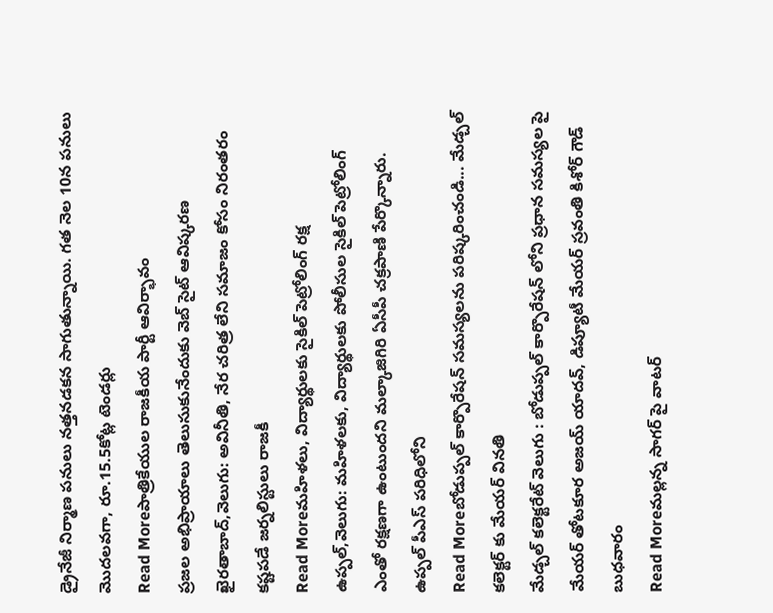డ్రైనేజీ నిర్మాణ పనులు నత్తనడకన సాగుతున్నాయి. గత నెల 10న పనులు మొదలవగా, రూ.15.5కోట్ల టెండర్లు
Read Moreపాత్రికేయుల రాజకీయ పార్టీ ఆవిర్భావం
ప్రజల అభిప్రాయాలు తెలుసుకునేందుకు వెబ్ సైట్ ఆవిష్కరణ ఖైరతాబాద్,వెలుగు: అవినీతి, నేర చరిత్ర లేని సమాజం కోసం నిరంతరం కష్టపడే జర్నలిస్టులు రాజకీ
Read Moreమహిళలు, విద్యార్థులకు సైకిల్ పెట్రోలింగ్ రక్ష
ఉప్పల్,వెలుగు: మహిళలకు, విద్యార్థులకు పోలీసుల సైకిల్ పెట్రోలింగ్ ఎంతో రక్షణగా ఉంటుందని మల్కాజిగిరి ఏసీపీ చక్రపాణి పేర్కొన్నారు. ఉప్పల్ పీఎస్ పరిధిలోని
Read Moreబోడుప్పల్ కార్పొరేషన్ సమస్యలను పరిష్కరించండి... మేడ్చల్ కలెక్టర్ కు మేయర్ వినతి
మేడ్చల్ కలెక్టరేట్ వెలుగు : బోడుప్పల్ కార్పొరేషన్ లోని ప్రధాన సమస్యల పై మేయర్ తోటకూర అజయ్ యాదవ్, డిప్యూటీ మేయర్ స్రవంతి కిశోర్ గౌడ్ బుధవారం
Read Moreమల్లన్న సాగర్ పై వాటర్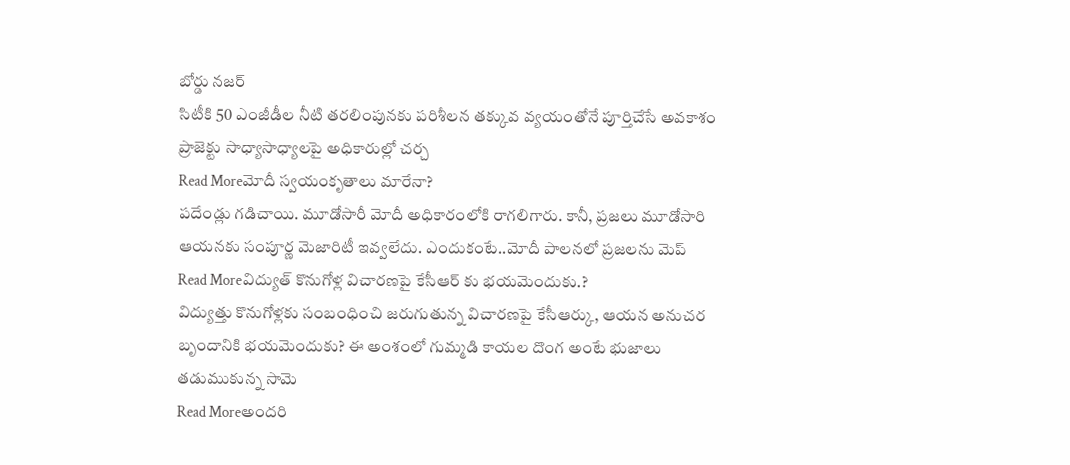బోర్డు నజర్
సిటీకి 50 ఎంజీడీల నీటి తరలింపునకు పరిశీలన తక్కువ వ్యయంతోనే పూర్తిచేసే అవకాశం ప్రాజెక్టు సాధ్యాసాధ్యాలపై అధికారుల్లో చర్చ
Read Moreమోదీ స్వయంకృతాలు మారేనా?
పదేండ్లు గడిచాయి. మూడోసారీ మోదీ అధికారంలోకి రాగలిగారు. కానీ, ప్రజలు మూడోసారి ఆయనకు సంపూర్ణ మెజారిటీ ఇవ్వలేదు. ఎందుకంటే..మోదీ పాలనలో ప్రజలను మెప్
Read Moreవిద్యుత్ కొనుగోళ్ల విచారణపై కేసీఆర్ కు భయమెందుకు.?
విద్యుత్తు కొనుగోళ్లకు సంబంధించి జరుగుతున్న విచారణపై కేసీఆర్కు, ఆయన అనుచర బృందానికి భయమెందుకు? ఈ అంశంలో గుమ్మడి కాయల దొంగ అంటే భుజాలు తడుముకున్న సామె
Read Moreఅందరి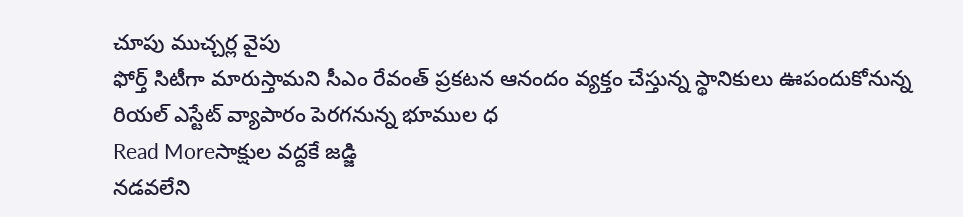చూపు ముచ్చర్ల వైపు
ఫోర్త్ సిటీగా మారుస్తామని సీఎం రేవంత్ ప్రకటన ఆనందం వ్యక్తం చేస్తున్న స్థానికులు ఊపందుకోనున్న రియల్ ఎస్టేట్ వ్యాపారం పెరగనున్న భూముల ధ
Read Moreసాక్షుల వద్దకే జడ్జి
నడవలేని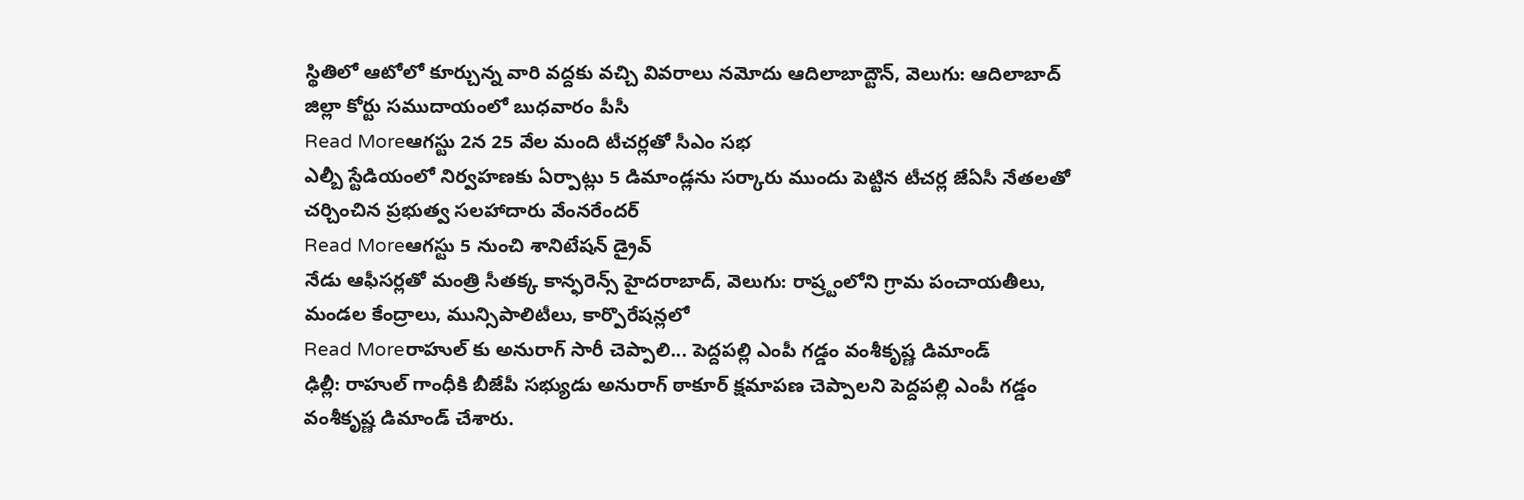స్థితిలో ఆటోలో కూర్చున్న వారి వద్దకు వచ్చి వివరాలు నమోదు ఆదిలాబాద్టౌన్, వెలుగు: ఆదిలాబాద్ జిల్లా కోర్టు సముదాయంలో బుధవారం పీసీ
Read Moreఆగస్టు 2న 25 వేల మంది టీచర్లతో సీఎం సభ
ఎల్బీ స్టేడియంలో నిర్వహణకు ఏర్పాట్లు 5 డిమాండ్లను సర్కారు ముందు పెట్టిన టీచర్ల జేఏసీ నేతలతో చర్చించిన ప్రభుత్వ సలహాదారు వేంనరేందర్
Read Moreఆగస్టు 5 నుంచి శానిటేషన్ డ్రైవ్
నేడు ఆఫీసర్లతో మంత్రి సీతక్క కాన్ఫరెన్స్ హైదరాబాద్, వెలుగు: రాష్ర్టంలోని గ్రామ పంచాయతీలు, మండల కేంద్రాలు, మున్సిపాలిటీలు, కార్పొరేషన్లలో
Read Moreరాహుల్ కు అనురాగ్ సారీ చెప్పాలి... పెద్దపల్లి ఎంపీ గడ్డం వంశీకృష్ణ డిమాండ్
ఢిల్లీ: రాహుల్ గాంధీకి బీజేపీ సభ్యుడు అనురాగ్ ఠాకూర్ క్షమాపణ చెప్పాలని పెద్దపల్లి ఎంపీ గడ్డం వంశీకృష్ణ డిమాండ్ చేశారు.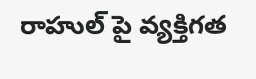రాహుల్ పై వ్యక్తిగత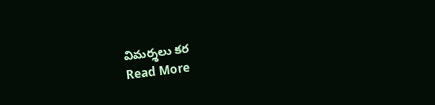విమర్శలు కర
Read More